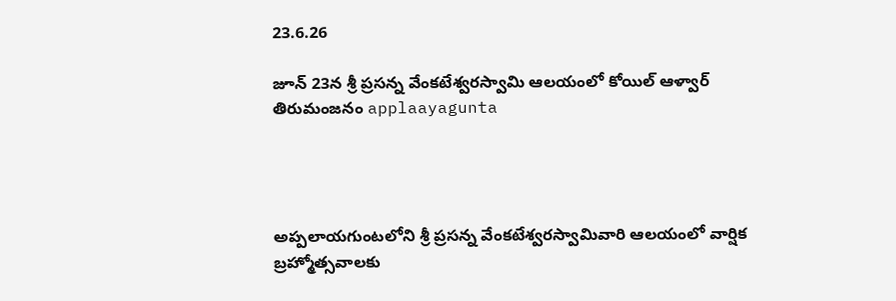23.6.26

జూన్ 23న శ్రీ ప్రసన్న వేంకటేశ్వరస్వామి ఆలయంలో కోయిల్ ఆళ్వార్ తిరుమంజనం applaayagunta




అప్పలాయగుంటలోని శ్రీ ప్రసన్న వేంకటేశ్వరస్వామివారి ఆలయంలో వార్షిక బ్రహ్మోత్సవాలకు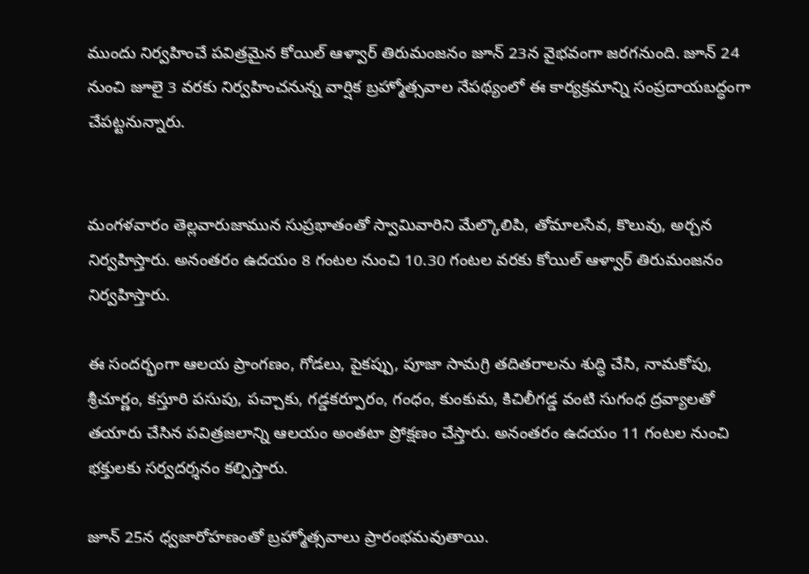ముందు నిర్వహించే పవిత్రమైన కోయిల్ ఆళ్వార్ తిరుమంజనం జూన్ 23న వైభవంగా జరగనుంది. జూన్ 24 నుంచి జూలై 3 వరకు నిర్వహించనున్న వార్షిక బ్రహ్మోత్సవాల నేపథ్యంలో ఈ కార్యక్రమాన్ని సంప్రదాయబద్ధంగా చేపట్టనున్నారు.


మంగళవారం తెల్లవారుజామున సుప్రభాతంతో స్వామివారిని మేల్కొలిపి, తోమాలసేవ, కొలువు, అర్చన నిర్వహిస్తారు. అనంతరం ఉదయం 8 గంటల నుంచి 10.30 గంటల వరకు కోయిల్ ఆళ్వార్ తిరుమంజనం నిర్వహిస్తారు.

ఈ సందర్భంగా ఆలయ ప్రాంగణం, గోడలు, పైకప్పు, పూజా సామగ్రి తదితరాలను శుద్ధి చేసి, నామకోపు, శ్రీచూర్ణం, కస్తూరి పసుపు, పచ్చాకు, గడ్డకర్పూరం, గంధం, కుంకుమ, కిచిలీగడ్డ వంటి సుగంధ ద్రవ్యాలతో తయారు చేసిన పవిత్రజలాన్ని ఆలయం అంతటా ప్రోక్షణం చేస్తారు. అనంతరం ఉదయం 11 గంటల నుంచి భక్తులకు సర్వదర్శనం కల్పిస్తారు.

జూన్ 25న ధ్వజారోహణంతో బ్రహ్మోత్సవాలు ప్రారంభమవుతాయి.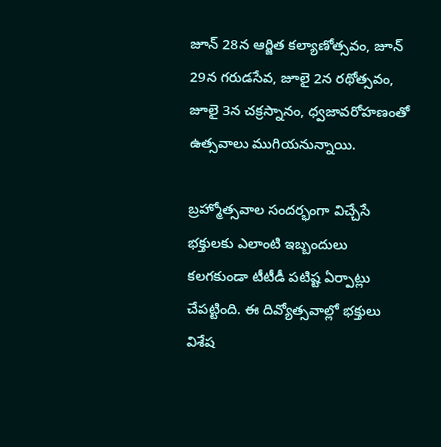జూన్ 28న ఆర్జిత కల్యాణోత్సవం, జూన్ 29న గరుడసేవ, జూలై 2న రథోత్సవం, జూలై 3న చక్రస్నానం, ధ్వజావరోహణంతో ఉత్సవాలు ముగియనున్నాయి.

బ్రహ్మోత్సవాల సందర్భంగా విచ్చేసే భక్తులకు ఎలాంటి ఇబ్బందులు కలగకుండా టీటీడీ పటిష్ట ఏర్పాట్లు చేపట్టింది. ఈ దివ్యోత్సవాల్లో భక్తులు విశేష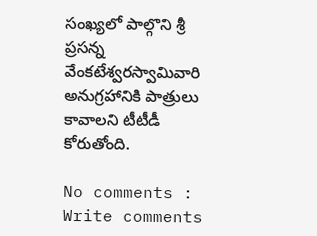సంఖ్యలో పాల్గొని శ్రీ ప్రసన్న వేంకటేశ్వరస్వామివారి అనుగ్రహానికి పాత్రులు కావాలని టీటీడీ కోరుతోంది.

No comments :
Write comments